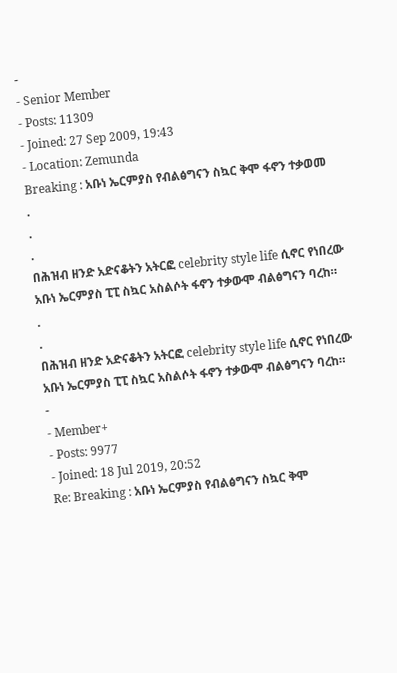-
- Senior Member
- Posts: 11309
- Joined: 27 Sep 2009, 19:43
- Location: Zemunda
Breaking : አቡነ ኤርምያስ የብልፅግናን ስኳር ቅሞ ፋኖን ተቃወመ
.
.
.
በሕዝብ ዘንድ አድናቆትን አትርፎ celebrity style life ሲኖር የነበረው አቡነ ኤርምያስ ፒፒ ስኳር አስልሶት ፋኖን ተቃውሞ ብልፅግናን ባረከ።
.
.
በሕዝብ ዘንድ አድናቆትን አትርፎ celebrity style life ሲኖር የነበረው አቡነ ኤርምያስ ፒፒ ስኳር አስልሶት ፋኖን ተቃውሞ ብልፅግናን ባረከ።
-
- Member+
- Posts: 9977
- Joined: 18 Jul 2019, 20:52
Re: Breaking : አቡነ ኤርምያስ የብልፅግናን ስኳር ቅሞ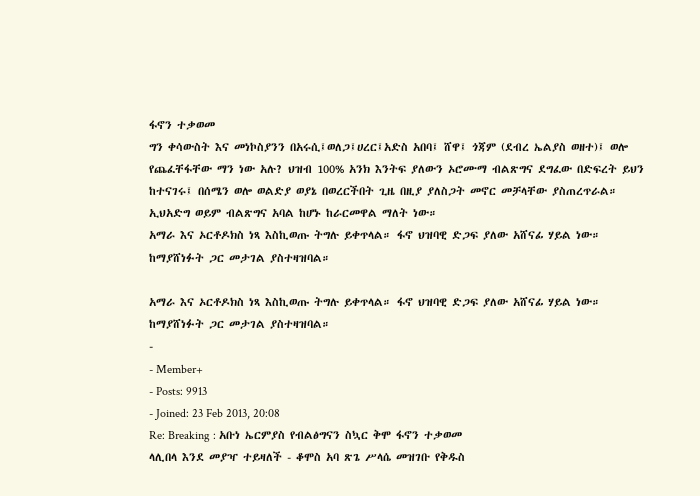ፋኖን ተቃወመ
ግን ቀሳውስት እና መነኮስያንን በአሩሲ፤ወለጋ፤ሀረር፤አድስ አበባ፤ ሸዋ፤ ጎጃም (ደብረ ኤልያስ ወዘተ)፤ ወሎ የጨፈቸፋቸው ማን ነው አሉ? ህዝብ 100% አንክ እንትፍ ያለውን ኦሮሙማ ብልጽግና ደግፈው በድፍረት ይህን ከተናገሩ፤ በሰሜን ወሎ ወልድያ ወያኔ በወረርችበት ጊዜ በዚያ ያለስጋት መኖር መቻላቸው ያስጠረጥራል። ኢህአድግ ወይም ብልጽግና አባል ከሆኑ ከራርመዋል ማለት ነው።
አማራ እና ኦርቶዶክስ ነጻ እስኪወጡ ትግሉ ይቀጥላል። ፋኖ ህዝባዊ ድጋፍ ያለው አሸናፊ ሃይል ነው። ከማያሸነፉት ጋር መታገል ያስተዛዝባል።

አማራ እና ኦርቶዶክስ ነጻ እስኪወጡ ትግሉ ይቀጥላል። ፋኖ ህዝባዊ ድጋፍ ያለው አሸናፊ ሃይል ነው። ከማያሸነፉት ጋር መታገል ያስተዛዝባል።
-
- Member+
- Posts: 9913
- Joined: 23 Feb 2013, 20:08
Re: Breaking : አቡነ ኤርምያስ የብልፅግናን ስኳር ቅሞ ፋኖን ተቃወመ
ላሊበላ እንደ መያዣ ተይዛለች - ቆሞስ አባ ጽጌ ሥላሴ መዝገቡ የቅዱስ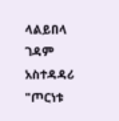ላልይበላ ገዳም አስተዳዳሪ
"ጦርነቱ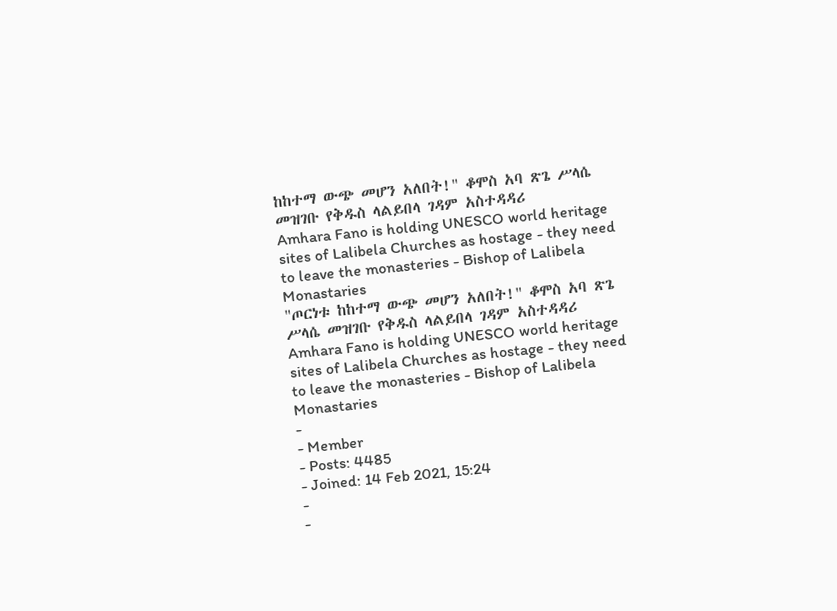ከከተማ ውጭ መሆን አለበት!" ቆሞስ አባ ጽጌ ሥላሴ መዝገቡ የቅዱስ ላልይበላ ገዳም አስተዳዳሪ
Amhara Fano is holding UNESCO world heritage sites of Lalibela Churches as hostage - they need to leave the monasteries - Bishop of Lalibela Monastaries
"ጦርነቱ ከከተማ ውጭ መሆን አለበት!" ቆሞስ አባ ጽጌ ሥላሴ መዝገቡ የቅዱስ ላልይበላ ገዳም አስተዳዳሪ
Amhara Fano is holding UNESCO world heritage sites of Lalibela Churches as hostage - they need to leave the monasteries - Bishop of Lalibela Monastaries
-
- Member
- Posts: 4485
- Joined: 14 Feb 2021, 15:24
-
-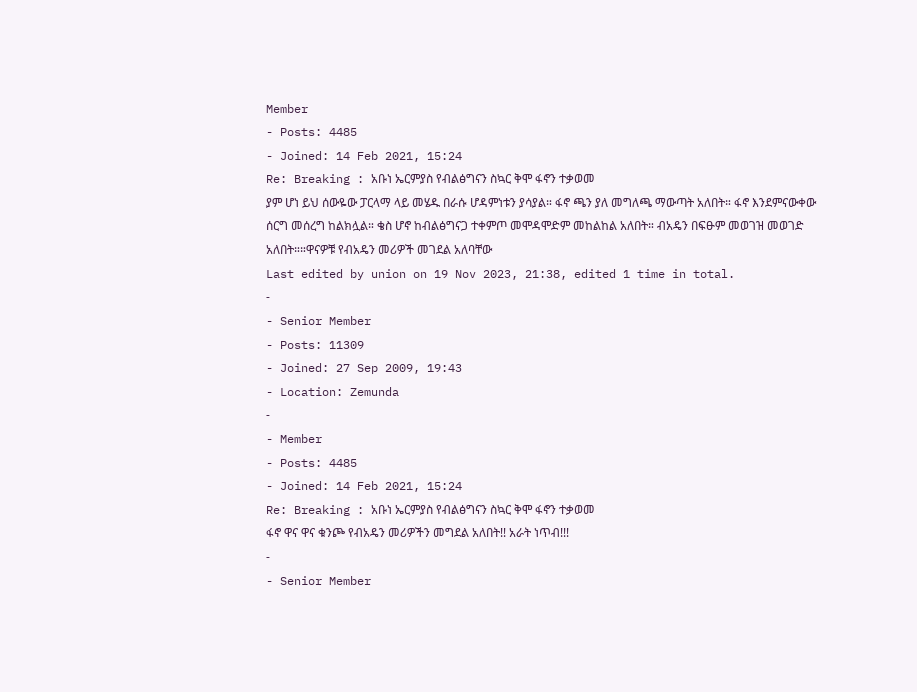Member
- Posts: 4485
- Joined: 14 Feb 2021, 15:24
Re: Breaking : አቡነ ኤርምያስ የብልፅግናን ስኳር ቅሞ ፋኖን ተቃወመ
ያም ሆነ ይህ ሰውዬው ፓርላማ ላይ መሄዱ በራሱ ሆዳምነቱን ያሳያል። ፋኖ ጫን ያለ መግለጫ ማውጣት አለበት። ፋኖ እንደምናውቀው ሰርግ መሰረግ ከልክሏል። ቄስ ሆኖ ከብልፅግናጋ ተቀምጦ መሞዳሞድም መከልከል አለበት። ብአዴን በፍፁም መወገዝ መወገድ አለበት።።ዋናዎቹ የብአዴን መሪዎች መገደል አለባቸው
Last edited by union on 19 Nov 2023, 21:38, edited 1 time in total.
-
- Senior Member
- Posts: 11309
- Joined: 27 Sep 2009, 19:43
- Location: Zemunda
-
- Member
- Posts: 4485
- Joined: 14 Feb 2021, 15:24
Re: Breaking : አቡነ ኤርምያስ የብልፅግናን ስኳር ቅሞ ፋኖን ተቃወመ
ፋኖ ዋና ዋና ቁንጮ የብአዴን መሪዎችን መግደል አለበት!! አራት ነጥብ!!!
-
- Senior Member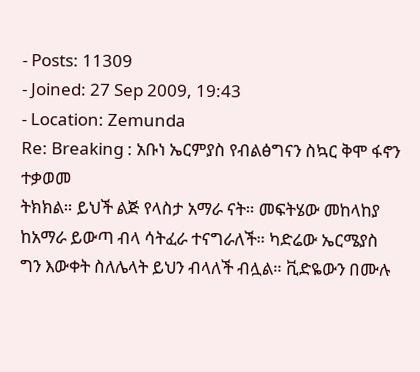- Posts: 11309
- Joined: 27 Sep 2009, 19:43
- Location: Zemunda
Re: Breaking : አቡነ ኤርምያስ የብልፅግናን ስኳር ቅሞ ፋኖን ተቃወመ
ትክክል። ይህች ልጅ የላስታ አማራ ናት። መፍትሄው መከላከያ ከአማራ ይውጣ ብላ ሳትፈራ ተናግራለች። ካድሬው ኤርሜያስ ግን እውቀት ስለሌላት ይህን ብላለች ብሏል። ቪድዬውን በሙሉ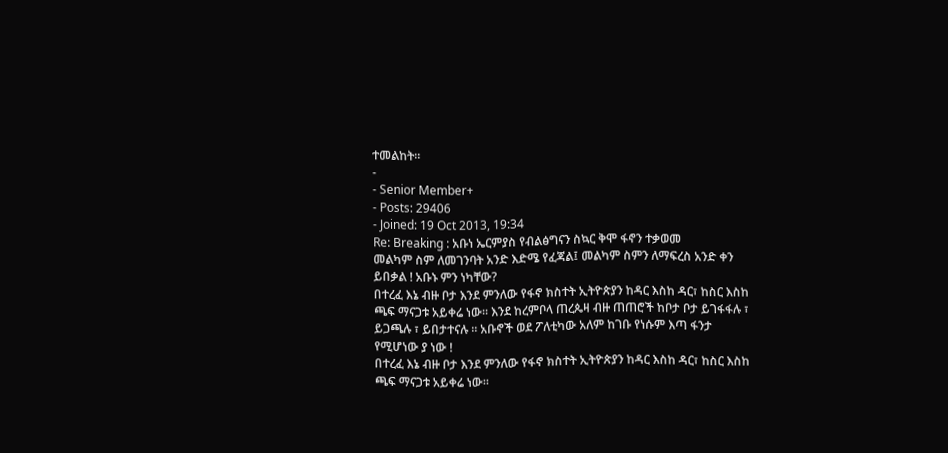ተመልከት።
-
- Senior Member+
- Posts: 29406
- Joined: 19 Oct 2013, 19:34
Re: Breaking : አቡነ ኤርምያስ የብልፅግናን ስኳር ቅሞ ፋኖን ተቃወመ
መልካም ስም ለመገንባት አንድ እድሜ የፈጃል፤ መልካም ስምን ለማፍረስ አንድ ቀን ይበቃል ! አቡኑ ምን ነካቸው?
በተረፈ እኔ ብዙ ቦታ እንደ ምንለው የፋኖ ክስተት ኢትዮጵያን ከዳር እስከ ዳር፣ ከስር እስከ ጫፍ ማናጋቱ አይቀሬ ነው። እንደ ከረምቦላ ጠረጴዛ ብዙ ጠጠሮች ከቦታ ቦታ ይገፋፋሉ ፣ ይጋጫሉ ፣ ይበታተናሉ ። አቡኖች ወደ ፖለቲካው አለም ከገቡ የነሱም እጣ ፋንታ የሚሆነው ያ ነው !
በተረፈ እኔ ብዙ ቦታ እንደ ምንለው የፋኖ ክስተት ኢትዮጵያን ከዳር እስከ ዳር፣ ከስር እስከ ጫፍ ማናጋቱ አይቀሬ ነው።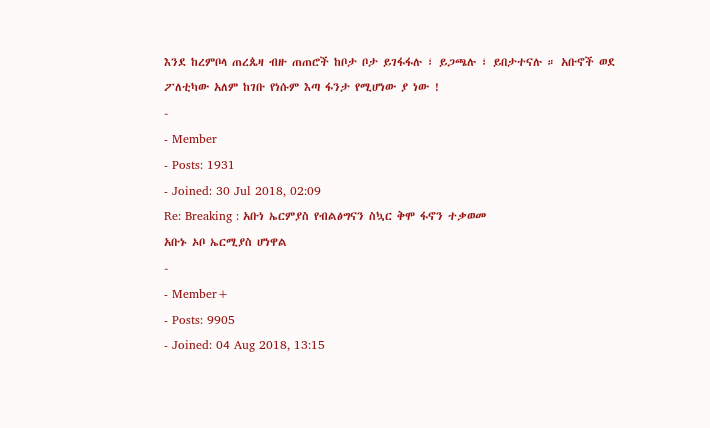እንደ ከረምቦላ ጠረጴዛ ብዙ ጠጠሮች ከቦታ ቦታ ይገፋፋሉ ፣ ይጋጫሉ ፣ ይበታተናሉ ። አቡኖች ወደ ፖለቲካው አለም ከገቡ የነሱም እጣ ፋንታ የሚሆነው ያ ነው !
-
- Member
- Posts: 1931
- Joined: 30 Jul 2018, 02:09
Re: Breaking : አቡነ ኤርምያስ የብልፅግናን ስኳር ቅሞ ፋኖን ተቃወመ
አቡኑ ኦቦ ኤርሚያስ ሆነዋል
-
- Member+
- Posts: 9905
- Joined: 04 Aug 2018, 13:15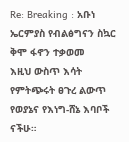Re: Breaking : አቡነ ኤርምያስ የብልፅግናን ስኳር ቅሞ ፋኖን ተቃወመ
እዚህ ውስጥ እሳት የምትጭሩት ፀጉረ ልውጥ የወያኔና የእነግ-ሸኔ እባቦች ናችሁ።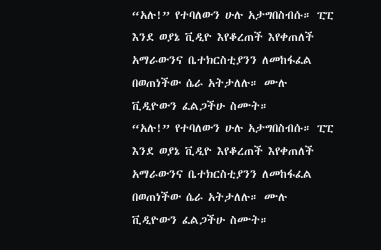“አሉ!” የተባለውን ሁሉ አታግበስብሱ። ፒፒ እንደ ወያኔ ቪዲዮ እየቆረጠች እየቀጠለች አማራውንና ቤተክርስቲያንን ለመከፋፈል በወጠነችው ሴራ አትታለሉ። ሙሉ ቪዲዮውን ፈልጋችሁ ስሙት።
“አሉ!” የተባለውን ሁሉ አታግበስብሱ። ፒፒ እንደ ወያኔ ቪዲዮ እየቆረጠች እየቀጠለች አማራውንና ቤተክርስቲያንን ለመከፋፈል በወጠነችው ሴራ አትታለሉ። ሙሉ ቪዲዮውን ፈልጋችሁ ስሙት።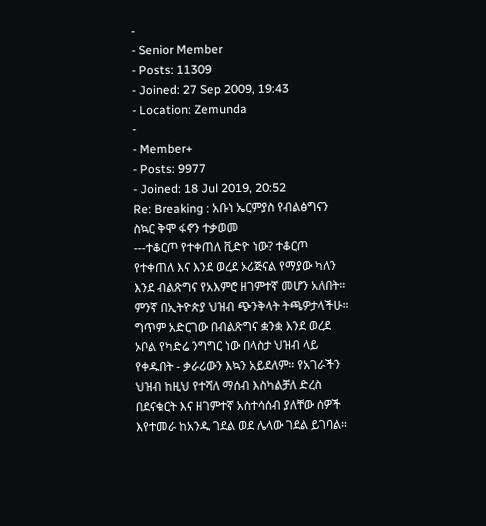-
- Senior Member
- Posts: 11309
- Joined: 27 Sep 2009, 19:43
- Location: Zemunda
-
- Member+
- Posts: 9977
- Joined: 18 Jul 2019, 20:52
Re: Breaking : አቡነ ኤርምያስ የብልፅግናን ስኳር ቅሞ ፋኖን ተቃወመ
---ተቆርጦ የተቀጠለ ቪድዮ ነው? ተቆርጦ የተቀጠለ እና እንደ ወረደ ኦሪጅናል የማያው ካለን እንደ ብልጽግና የአእምሮ ዘገምተኛ መሆን አለበት። ምንኛ በኢትዮጵያ ህዝብ ጭንቅላት ትጫዎታላችሁ። ግጥም አድርገው በብልጽግና ቋንቋ እንደ ወረደ ኦቦል የካድሬ ንግግር ነው በላስታ ህዝብ ላይ የቀዱበት - ቃራሪውን እኳን አይደለም። የአገራችን ህዝብ ከዚህ የተሻለ ማሰብ እስካልቻለ ድረስ በደናቁርት እና ዘገምተኛ አስተሳሰብ ያለቸው ሰዎች እየተመራ ከአንዱ ገደል ወደ ሌላው ገደል ይገባል።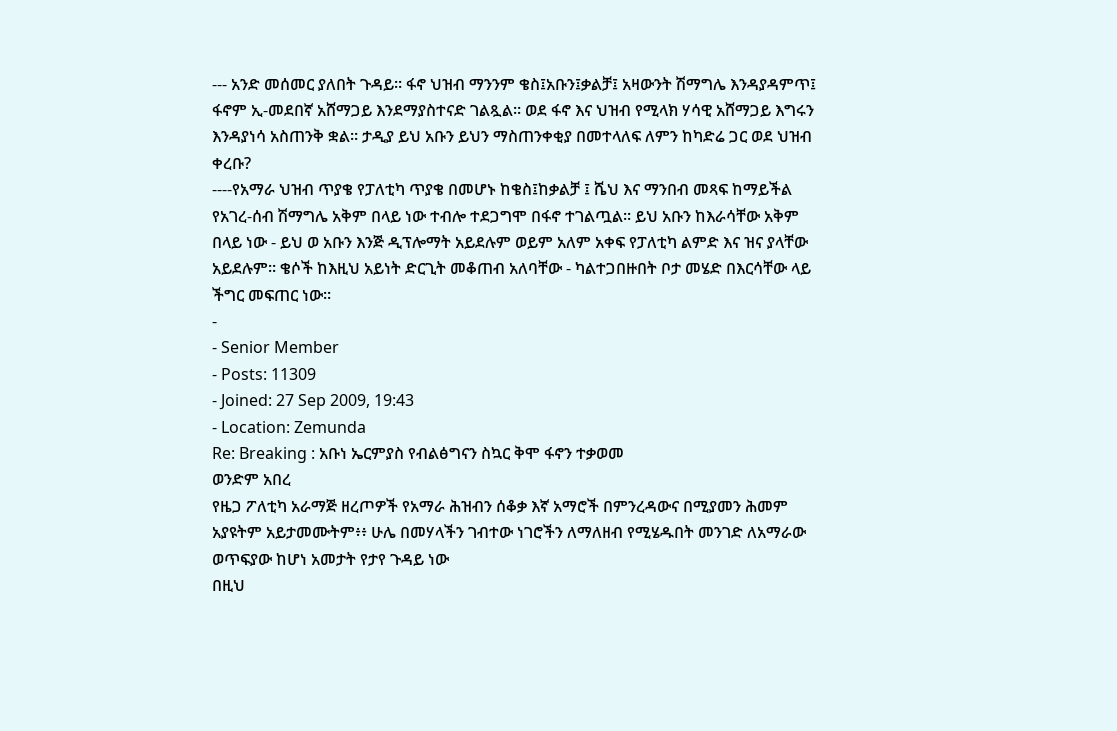--- አንድ መሰመር ያለበት ጉዳይ። ፋኖ ህዝብ ማንንም ቄስ፤አቡን፤ቃልቻ፤ አዛውንት ሽማግሌ እንዳያዳምጥ፤ ፋኖም ኢ-መደበኛ አሸማጋይ እንደማያስተናድ ገልጿል። ወደ ፋኖ እና ህዝብ የሚላክ ሃሳዊ አሸማጋይ እግሩን እንዳያነሳ አስጠንቅ ቋል። ታዲያ ይህ አቡን ይህን ማስጠንቀቂያ በመተላለፍ ለምን ከካድሬ ጋር ወደ ህዝብ ቀረቡ?
----የአማራ ህዝብ ጥያቄ የፓለቲካ ጥያቄ በመሆኑ ከቄስ፤ከቃልቻ ፤ ሼህ እና ማንበብ መጻፍ ከማይችል የአገረ-ሰብ ሽማግሌ አቅም በላይ ነው ተብሎ ተደጋግሞ በፋኖ ተገልጧል። ይህ አቡን ከእራሳቸው አቅም በላይ ነው - ይህ ወ አቡን እንጅ ዲፕሎማት አይደሉም ወይም አለም አቀፍ የፓለቲካ ልምድ እና ዝና ያላቸው አይደሉም። ቄሶች ከእዚህ አይነት ድርጊት መቆጠብ አለባቸው - ካልተጋበዙበት ቦታ መሄድ በእርሳቸው ላይ ችግር መፍጠር ነው።
-
- Senior Member
- Posts: 11309
- Joined: 27 Sep 2009, 19:43
- Location: Zemunda
Re: Breaking : አቡነ ኤርምያስ የብልፅግናን ስኳር ቅሞ ፋኖን ተቃወመ
ወንድም አበረ
የዜጋ ፖለቲካ አራማጅ ዘረጦዎች የአማራ ሕዝብን ሰቆቃ እኛ አማሮች በምንረዳውና በሚያመን ሕመም አያዩትም አይታመሙትም፥፥ ሁሌ በመሃላችን ገብተው ነገሮችን ለማለዘብ የሚሄዱበት መንገድ ለአማራው ወጥፍያው ከሆነ አመታት የታየ ጉዳይ ነው
በዚህ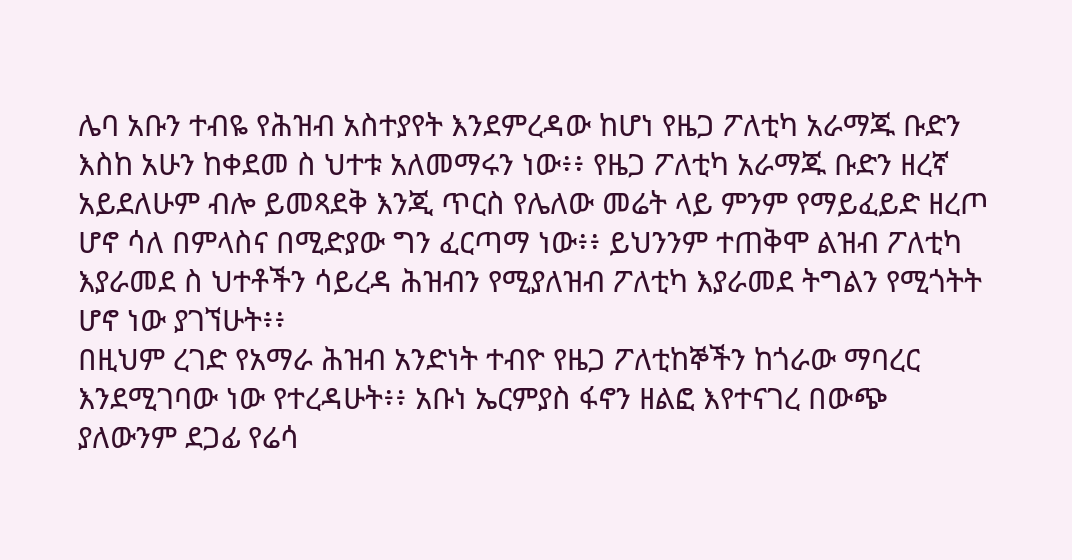ሌባ አቡን ተብዬ የሕዝብ አስተያየት እንደምረዳው ከሆነ የዜጋ ፖለቲካ አራማጁ ቡድን እስከ አሁን ከቀደመ ስ ህተቱ አለመማሩን ነው፥፥ የዜጋ ፖለቲካ አራማጁ ቡድን ዘረኛ አይደለሁም ብሎ ይመጻደቅ እንጂ ጥርስ የሌለው መሬት ላይ ምንም የማይፈይድ ዘረጦ ሆኖ ሳለ በምላስና በሚድያው ግን ፈርጣማ ነው፥፥ ይህንንም ተጠቅሞ ልዝብ ፖለቲካ እያራመደ ስ ህተቶችን ሳይረዳ ሕዝብን የሚያለዝብ ፖለቲካ እያራመደ ትግልን የሚጎትት ሆኖ ነው ያገኘሁት፥፥
በዚህም ረገድ የአማራ ሕዝብ አንድነት ተብዮ የዜጋ ፖለቲከኞችን ከጎራው ማባረር እንደሚገባው ነው የተረዳሁት፥፥ አቡነ ኤርምያስ ፋኖን ዘልፎ እየተናገረ በውጭ ያለውንም ደጋፊ የሬሳ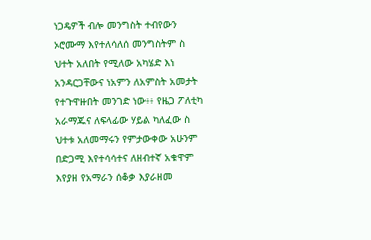ነጋዴዎች ብሎ መንግስት ተብየውን ኦሮሙማ እየተለሳለሰ መንግስትም ስ ህተት አለበት የሚለው አካሄድ እነ አንዳርጋቸውና ነአምን ለአምስት አመታት የተጉዋዙበት መንገድ ነው፥፥ የዜጋ ፖለቲካ አራማጁና ለፍላፊው ሃይል ካለፈው ስ ህተቱ አለመማሩን የምታውቀው አሁንም በድጋሚ እየተሳሳተና ለዘብተኛ አቁዋም እየያዘ የአማራን ሰቆቃ እያራዘመ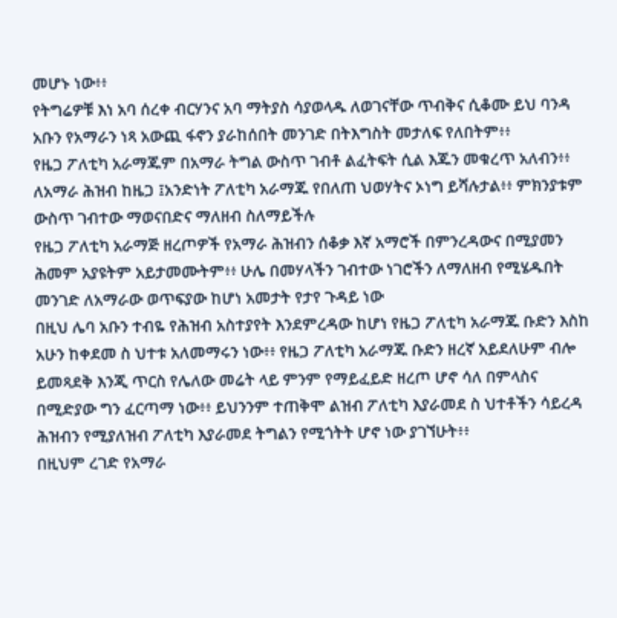መሆኑ ነው፥፥
የትግሬዎቹ እነ አባ ሰረቀ ብርሃንና አባ ማትያስ ሳያወላዱ ለወገናቸው ጥብቅና ሲቆሙ ይህ ባንዳ አቡን የአማራን ነጻ አውጪ ፋኖን ያራከሰበት መንገድ በትእግስት መታለፍ የለበትም፥፥
የዜጋ ፖለቲካ አራማጁም በአማራ ትግል ውስጥ ገብቶ ልፈትፍት ሲል እጁን መቁረጥ አለብን፥፥ ለአማራ ሕዝብ ከዜጋ ፤አንድነት ፖለቲካ አራማጁ የበለጠ ህወሃትና ኦነግ ይሻሉታል፥፥ ምክንያቱም ውስጥ ገብተው ማወናበድና ማለዘብ ስለማይችሉ
የዜጋ ፖለቲካ አራማጅ ዘረጦዎች የአማራ ሕዝብን ሰቆቃ እኛ አማሮች በምንረዳውና በሚያመን ሕመም አያዩትም አይታመሙትም፥፥ ሁሌ በመሃላችን ገብተው ነገሮችን ለማለዘብ የሚሄዱበት መንገድ ለአማራው ወጥፍያው ከሆነ አመታት የታየ ጉዳይ ነው
በዚህ ሌባ አቡን ተብዬ የሕዝብ አስተያየት እንደምረዳው ከሆነ የዜጋ ፖለቲካ አራማጁ ቡድን እስከ አሁን ከቀደመ ስ ህተቱ አለመማሩን ነው፥፥ የዜጋ ፖለቲካ አራማጁ ቡድን ዘረኛ አይደለሁም ብሎ ይመጻደቅ እንጂ ጥርስ የሌለው መሬት ላይ ምንም የማይፈይድ ዘረጦ ሆኖ ሳለ በምላስና በሚድያው ግን ፈርጣማ ነው፥፥ ይህንንም ተጠቅሞ ልዝብ ፖለቲካ እያራመደ ስ ህተቶችን ሳይረዳ ሕዝብን የሚያለዝብ ፖለቲካ እያራመደ ትግልን የሚጎትት ሆኖ ነው ያገኘሁት፥፥
በዚህም ረገድ የአማራ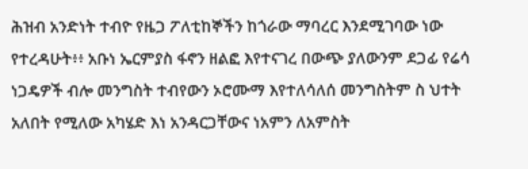ሕዝብ አንድነት ተብዮ የዜጋ ፖለቲከኞችን ከጎራው ማባረር እንደሚገባው ነው የተረዳሁት፥፥ አቡነ ኤርምያስ ፋኖን ዘልፎ እየተናገረ በውጭ ያለውንም ደጋፊ የሬሳ ነጋዴዎች ብሎ መንግስት ተብየውን ኦሮሙማ እየተለሳለሰ መንግስትም ስ ህተት አለበት የሚለው አካሄድ እነ አንዳርጋቸውና ነአምን ለአምስት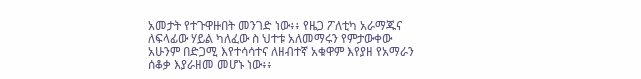አመታት የተጉዋዙበት መንገድ ነው፥፥ የዜጋ ፖለቲካ አራማጁና ለፍላፊው ሃይል ካለፈው ስ ህተቱ አለመማሩን የምታውቀው አሁንም በድጋሚ እየተሳሳተና ለዘብተኛ አቁዋም እየያዘ የአማራን ሰቆቃ እያራዘመ መሆኑ ነው፥፥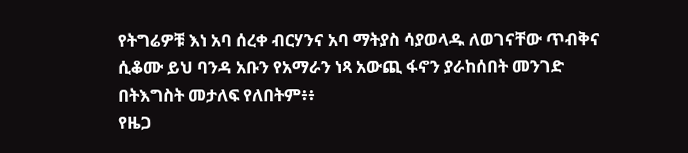የትግሬዎቹ እነ አባ ሰረቀ ብርሃንና አባ ማትያስ ሳያወላዱ ለወገናቸው ጥብቅና ሲቆሙ ይህ ባንዳ አቡን የአማራን ነጻ አውጪ ፋኖን ያራከሰበት መንገድ በትእግስት መታለፍ የለበትም፥፥
የዜጋ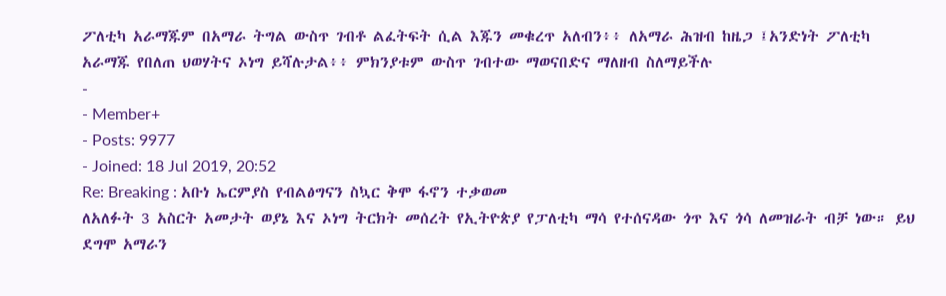ፖለቲካ አራማጁም በአማራ ትግል ውስጥ ገብቶ ልፈትፍት ሲል እጁን መቁረጥ አለብን፥፥ ለአማራ ሕዝብ ከዜጋ ፤አንድነት ፖለቲካ አራማጁ የበለጠ ህወሃትና ኦነግ ይሻሉታል፥፥ ምክንያቱም ውስጥ ገብተው ማወናበድና ማለዘብ ስለማይችሉ
-
- Member+
- Posts: 9977
- Joined: 18 Jul 2019, 20:52
Re: Breaking : አቡነ ኤርምያስ የብልፅግናን ስኳር ቅሞ ፋኖን ተቃወመ
ለአለፉት 3 አስርት አመታት ወያኔ እና ኦነግ ትርክት መሰረት የኢትዮጵያ የፓለቲካ ማሳ የተሰናዳው ጎጥ እና ጎሳ ለመዝራት ብቻ ነው። ይህ ደግሞ አማራን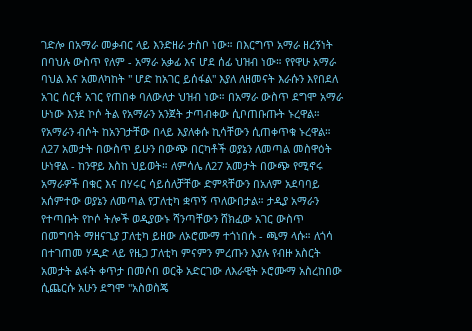ገድሎ በአማራ መቃብር ላይ እንድዘራ ታስቦ ነው። በእርግጥ አማራ ዘረኝነት በባህሉ ውስጥ የለም - አማራ አቃፊ እና ሆደ ሰፊ ህዝብ ነው። የየዋሁ አማራ ባህል እና አመለካከት " ሆድ ከአገር ይሰፋል" እያለ ለዘመናት እራሱን እየበደለ አገር ሰርቶ አገር የጠበቀ ባለውለታ ህዝብ ነው። በአማራ ውስጥ ደግሞ አማራ ሁነው እንደ ኮሶ ትል የአማራን አንጀት ታጣብቀው ሲቦጠቡጡት ኑረዋል። የአማራን ብሶት ከአንገታቸው በላይ እያለቀሱ ኪሳቸውን ሲጠቀጥቁ ኑረዋል። ለ27 አመታት በውስጥ ይሁን በውጭ በርካቶች ወያኔን ለመጣል መስዋዕት ሁነዋል - ከንዋይ እስከ ህይወት። ለምሳሌ ለ27 አመታት በውጭ የሚኖሩ አማራዎች በቁር እና በሃሩር ሳይሰለቻቸው ድምጻቸውን በአለም አደባባይ አሰምተው ወያኔን ለመጣል የፓለቲካ ቋጥኝ ጥለውበታል። ታዲያ አማራን የተጣቡት የኮሶ ትሎች ወዲያውኑ ሻንጣቸውን ሸክፈው አገር ውስጥ በመግባት ማዘናጊያ ፓለቲካ ይዘው ለኦሮሙማ ተጎነበሱ - ጫማ ላሱ። ለጎሳ በተገጠመ ሃዲድ ላይ የዜጋ ፓለቲካ ምናምን ምረጡን እያሉ የብዙ አስርት አመታት ልፋት ቀጥታ በመሶበ ወርቅ አድርገው ለእራዊት ኦሮሙማ አስረከበው ሲጨርሱ አሁን ደግሞ "አስወስጄ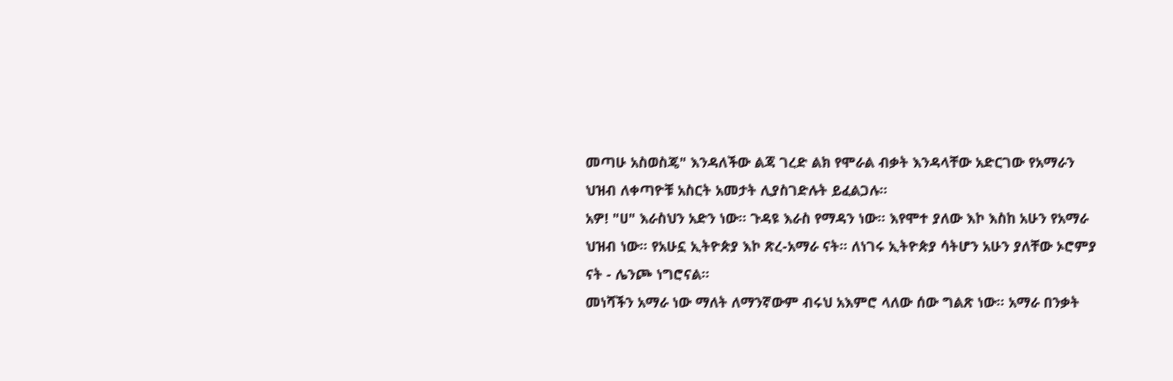መጣሁ አስወስጄ" እንዳለችው ልጃ ገረድ ልክ የሞራል ብቃት እንዳላቸው አድርገው የአማራን ህዝብ ለቀጣዮቹ አስርት አመታት ሊያስገድሉት ይፈልጋሉ።
አዎ! "ሀ" እራስህን አድን ነው። ጉዳዩ እራስ የማዳን ነው። እየሞተ ያለው እኮ እስከ አሁን የአማራ ህዝብ ነው። የአሁኗ ኢትዮጵያ እኮ ጽረ-አማራ ናት። ለነገሩ ኢትዮጵያ ሳትሆን አሁን ያለቸው ኦሮምያ ናት - ሌንጮ ነግሮናል።
መነሻችን አማራ ነው ማለት ለማንኛውም ብሩህ አእምሮ ላለው ሰው ግልጽ ነው። አማራ በንቃት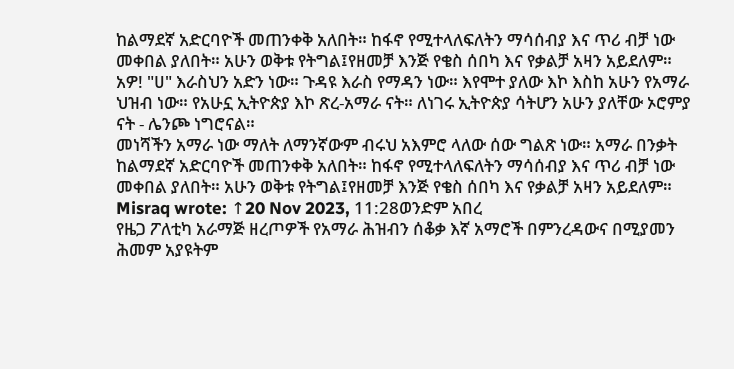ከልማደኛ አድርባዮች መጠንቀቅ አለበት። ከፋኖ የሚተላለፍለትን ማሳሰብያ እና ጥሪ ብቻ ነው መቀበል ያለበት። አሁን ወቅቱ የትግል፤የዘመቻ እንጅ የቄስ ሰበካ እና የቃልቻ አዛን አይደለም።
አዎ! "ሀ" እራስህን አድን ነው። ጉዳዩ እራስ የማዳን ነው። እየሞተ ያለው እኮ እስከ አሁን የአማራ ህዝብ ነው። የአሁኗ ኢትዮጵያ እኮ ጽረ-አማራ ናት። ለነገሩ ኢትዮጵያ ሳትሆን አሁን ያለቸው ኦሮምያ ናት - ሌንጮ ነግሮናል።
መነሻችን አማራ ነው ማለት ለማንኛውም ብሩህ አእምሮ ላለው ሰው ግልጽ ነው። አማራ በንቃት ከልማደኛ አድርባዮች መጠንቀቅ አለበት። ከፋኖ የሚተላለፍለትን ማሳሰብያ እና ጥሪ ብቻ ነው መቀበል ያለበት። አሁን ወቅቱ የትግል፤የዘመቻ እንጅ የቄስ ሰበካ እና የቃልቻ አዛን አይደለም።
Misraq wrote: ↑20 Nov 2023, 11:28ወንድም አበረ
የዜጋ ፖለቲካ አራማጅ ዘረጦዎች የአማራ ሕዝብን ሰቆቃ እኛ አማሮች በምንረዳውና በሚያመን ሕመም አያዩትም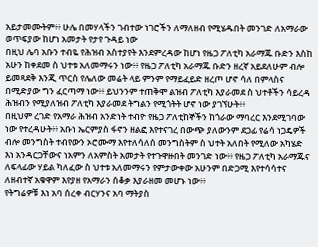አይታመሙትም፥፥ ሁሌ በመሃላችን ገብተው ነገሮችን ለማለዘብ የሚሄዱበት መንገድ ለአማራው ወጥፍያው ከሆነ አመታት የታየ ጉዳይ ነው
በዚህ ሌባ አቡን ተብዬ የሕዝብ አስተያየት እንደምረዳው ከሆነ የዜጋ ፖለቲካ አራማጁ ቡድን እስከ አሁን ከቀደመ ስ ህተቱ አለመማሩን ነው፥፥ የዜጋ ፖለቲካ አራማጁ ቡድን ዘረኛ አይደለሁም ብሎ ይመጻደቅ እንጂ ጥርስ የሌለው መሬት ላይ ምንም የማይፈይድ ዘረጦ ሆኖ ሳለ በምላስና በሚድያው ግን ፈርጣማ ነው፥፥ ይህንንም ተጠቅሞ ልዝብ ፖለቲካ እያራመደ ስ ህተቶችን ሳይረዳ ሕዝብን የሚያለዝብ ፖለቲካ እያራመደ ትግልን የሚጎትት ሆኖ ነው ያገኘሁት፥፥
በዚህም ረገድ የአማራ ሕዝብ አንድነት ተብዮ የዜጋ ፖለቲከኞችን ከጎራው ማባረር እንደሚገባው ነው የተረዳሁት፥፥ አቡነ ኤርምያስ ፋኖን ዘልፎ እየተናገረ በውጭ ያለውንም ደጋፊ የሬሳ ነጋዴዎች ብሎ መንግስት ተብየውን ኦሮሙማ እየተለሳለሰ መንግስትም ስ ህተት አለበት የሚለው አካሄድ እነ አንዳርጋቸውና ነአምን ለአምስት አመታት የተጉዋዙበት መንገድ ነው፥፥ የዜጋ ፖለቲካ አራማጁና ለፍላፊው ሃይል ካለፈው ስ ህተቱ አለመማሩን የምታውቀው አሁንም በድጋሚ እየተሳሳተና ለዘብተኛ አቁዋም እየያዘ የአማራን ሰቆቃ እያራዘመ መሆኑ ነው፥፥
የትግሬዎቹ እነ አባ ሰረቀ ብርሃንና አባ ማትያስ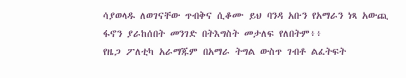ሳያወላዱ ለወገናቸው ጥብቅና ሲቆሙ ይህ ባንዳ አቡን የአማራን ነጻ አውጪ ፋኖን ያራከሰበት መንገድ በትእግስት መታለፍ የለበትም፥፥
የዜጋ ፖለቲካ አራማጁም በአማራ ትግል ውስጥ ገብቶ ልፈትፍት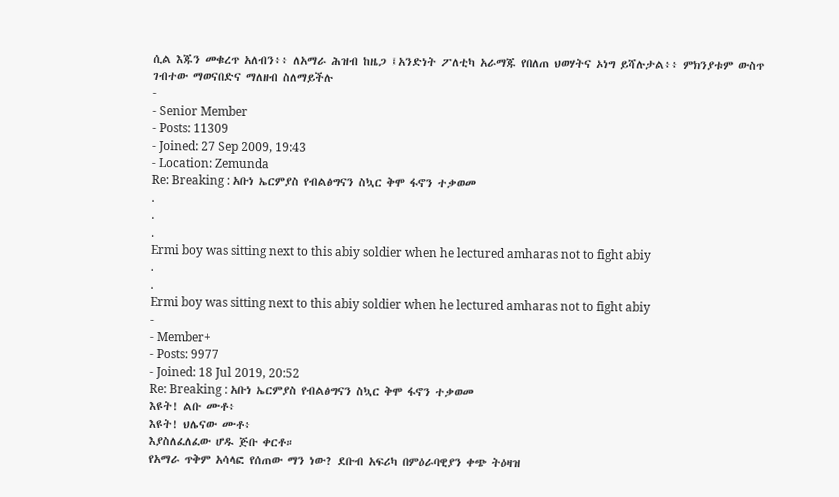ሲል እጁን መቁረጥ አለብን፥፥ ለአማራ ሕዝብ ከዜጋ ፤አንድነት ፖለቲካ አራማጁ የበለጠ ህወሃትና ኦነግ ይሻሉታል፥፥ ምክንያቱም ውስጥ ገብተው ማወናበድና ማለዘብ ስለማይችሉ
-
- Senior Member
- Posts: 11309
- Joined: 27 Sep 2009, 19:43
- Location: Zemunda
Re: Breaking : አቡነ ኤርምያስ የብልፅግናን ስኳር ቅሞ ፋኖን ተቃወመ
.
.
.
Ermi boy was sitting next to this abiy soldier when he lectured amharas not to fight abiy
.
.
Ermi boy was sitting next to this abiy soldier when he lectured amharas not to fight abiy
-
- Member+
- Posts: 9977
- Joined: 18 Jul 2019, 20:52
Re: Breaking : አቡነ ኤርምያስ የብልፅግናን ስኳር ቅሞ ፋኖን ተቃወመ
እዩት! ልቡ ሙቶ፥
እዩት! ህሌናው ሙቶ፥
እያስለፈለፈው ሆዱ ጅቡ ቀርቶ።
የአማራ ጥቅም አሳላፎ የሰጠው ማን ነው? ደቡብ አፍሪካ በምዕራባዊያን ቀጭ ትዕዛዝ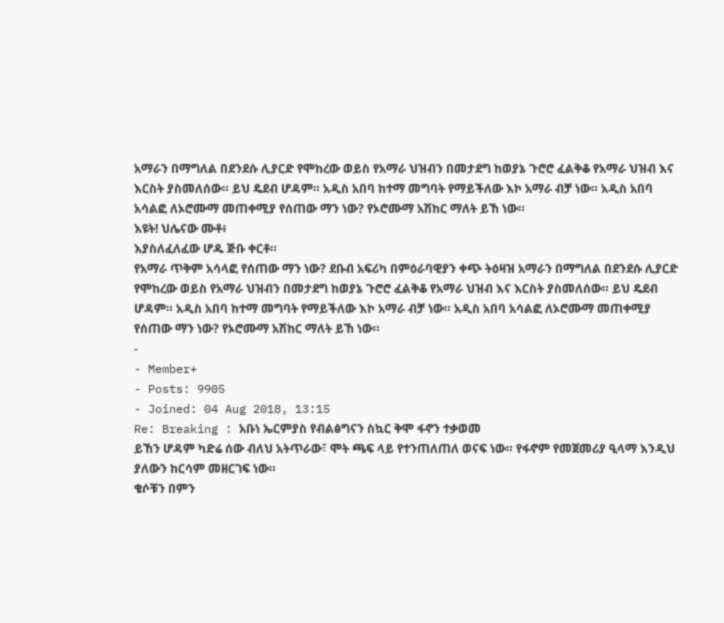አማራን በማግለል በደንደሱ ሊያርድ የሞከረው ወይስ የአማራ ህዝብን በመታደግ ከወያኔ ጉሮሮ ፈልቅቆ የአማራ ህዝብ እና እርስት ያስመለሰው። ይህ ዴደብ ሆዳም። አዲስ አበባ ከተማ መግባት የማይችለው እኮ አማራ ብቻ ነው። አዲስ አበባ አሳልፎ ለኦሮሙማ መጠቀሚያ የሰጠው ማን ነው? የኦሮሙማ አሽከር ማለት ይኸ ነው።
እዩት! ህሌናው ሙቶ፥
እያስለፈለፈው ሆዱ ጅቡ ቀርቶ።
የአማራ ጥቅም አሳላፎ የሰጠው ማን ነው? ደቡብ አፍሪካ በምዕራባዊያን ቀጭ ትዕዛዝ አማራን በማግለል በደንደሱ ሊያርድ የሞከረው ወይስ የአማራ ህዝብን በመታደግ ከወያኔ ጉሮሮ ፈልቅቆ የአማራ ህዝብ እና እርስት ያስመለሰው። ይህ ዴደብ ሆዳም። አዲስ አበባ ከተማ መግባት የማይችለው እኮ አማራ ብቻ ነው። አዲስ አበባ አሳልፎ ለኦሮሙማ መጠቀሚያ የሰጠው ማን ነው? የኦሮሙማ አሽከር ማለት ይኸ ነው።
-
- Member+
- Posts: 9905
- Joined: 04 Aug 2018, 13:15
Re: Breaking : አቡነ ኤርምያስ የብልፅግናን ስኳር ቅሞ ፋኖን ተቃወመ
ይኸን ሆዳም ካድሬ ሰው ብለህ አትጥራው፣ ሞት ጫፍ ላይ የተንጠለጠለ ወናፍ ነው። የፋኖም የመጀመሪያ ዒላማ እንዲህ ያለውን ከርሳም መዘርገፍ ነው።
ቄሶቹን በምን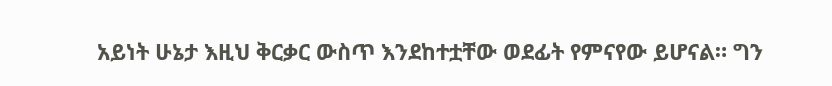አይነት ሁኔታ እዚህ ቅርቃር ውስጥ እንደከተቷቸው ወደፊት የምናየው ይሆናል። ግን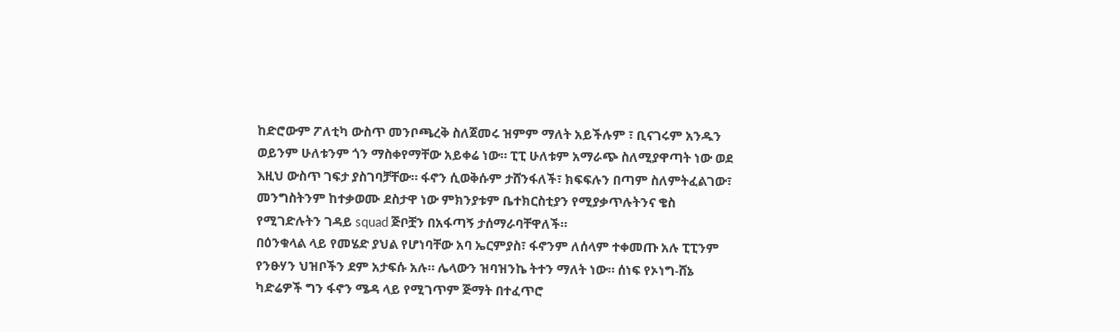ከድሮውም ፖለቲካ ውስጥ መንቦጫረቅ ስለጀመሩ ዝምም ማለት አይችሉም ፣ ቢናገሩም አንዱን ወይንም ሁለቱንም ጎን ማስቀየማቸው አይቀሬ ነው። ፒፒ ሁለቱም አማራጭ ስለሚያዋጣት ነው ወደ እዚህ ውስጥ ገፍታ ያስገባቻቸው። ፋኖን ሲወቅሱም ታሸንፋለች፣ ክፍፍሉን በጣም ስለምትፈልገው፣ መንግስትንም ከተቃወሙ ደስታዋ ነው ምክንያቱም ቤተክርስቲያን የሚያቃጥሉትንና ቄስ የሚገድሉትን ገዳይ squad ጅቦቿን በአፋጣኝ ታሰማራባቸዋለች።
በዕንቁላል ላይ የመሄድ ያህል የሆነባቸው አባ ኤርምያስ፣ ፋኖንም ለሰላም ተቀመጡ አሉ ፒፒንም የንፁሃን ህዝቦችን ደም አታፍሱ አሉ። ሌላውን ዝባዝንኬ ትተን ማለት ነው። ሰነፍ የኦነግ-ሸኔ ካድሬዎች ግን ፋኖን ሜዳ ላይ የሚገጥም ጅማት በተፈጥሮ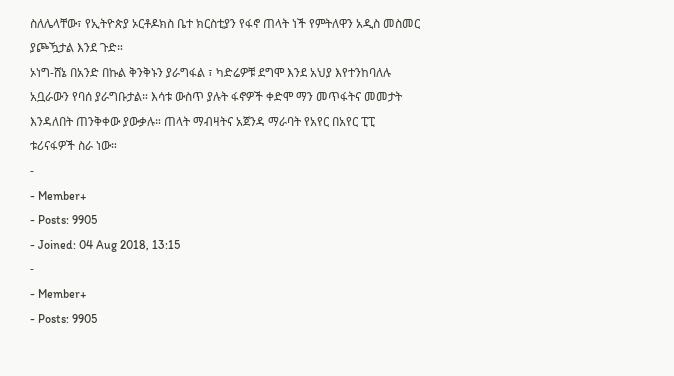ስለሌላቸው፣ የኢትዮጵያ ኦርቶዶክስ ቤተ ክርስቲያን የፋኖ ጠላት ነች የምትለዋን አዲስ መስመር ያጮዃታል እንደ ጉድ።
ኦነግ-ሸኔ በአንድ በኩል ቅንቅኑን ያራግፋል ፣ ካድሬዎቹ ደግሞ እንደ አህያ እየተንከባለሉ አቧራውን የባሰ ያራግቡታል። እሳቱ ውስጥ ያሉት ፋኖዎች ቀድሞ ማን መጥፋትና መመታት እንዳለበት ጠንቅቀው ያውቃሉ። ጠላት ማብዛትና አጀንዳ ማራባት የአየር በአየር ፒፒ ቱሪናፋዎች ስራ ነው።
-
- Member+
- Posts: 9905
- Joined: 04 Aug 2018, 13:15
-
- Member+
- Posts: 9905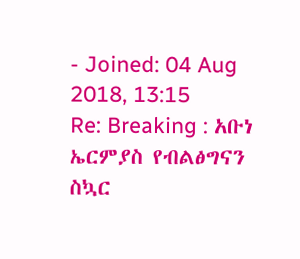- Joined: 04 Aug 2018, 13:15
Re: Breaking : አቡነ ኤርምያስ የብልፅግናን ስኳር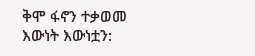ቅሞ ፋኖን ተቃወመ
እውነት እውነቷን: